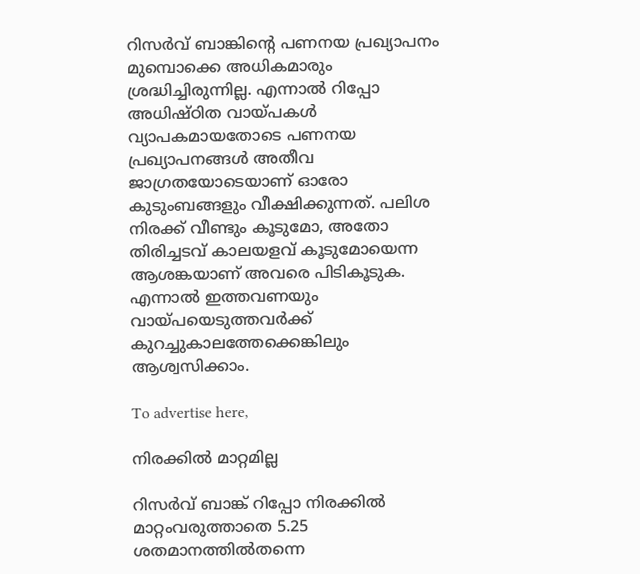റിസർവ് ബാങ്കിന്റെ പണനയ പ്രഖ്യാപനം മുമ്പൊക്കെ അധികമാരും ശ്രദ്ധിച്ചിരുന്നില്ല. എന്നാൽ റിപ്പോ അധിഷ്ഠിത വായ്പകൾ വ്യാപകമായതോടെ പണനയ പ്രഖ്യാപനങ്ങൾ അതീവ ജാഗ്രതയോടെയാണ് ഓരോ കുടുംബങ്ങളും വീക്ഷിക്കുന്നത്. പലിശ നിരക്ക് വീണ്ടും കൂടുമോ, അതോ തിരിച്ചടവ് കാലയളവ് കൂടുമോയെന്ന ആശങ്കയാണ് അവരെ പിടികൂടുക. എന്നാൽ ഇത്തവണയും വായ്പയെടുത്തവർക്ക് കുറച്ചുകാലത്തേക്കെങ്കിലും ആശ്വസിക്കാം.

To advertise here,

നിരക്കിൽ മാറ്റമില്ല

റിസർവ് ബാങ്ക് റിപ്പോ നിരക്കിൽ മാറ്റംവരുത്താതെ 5.25 ശതമാനത്തിൽതന്നെ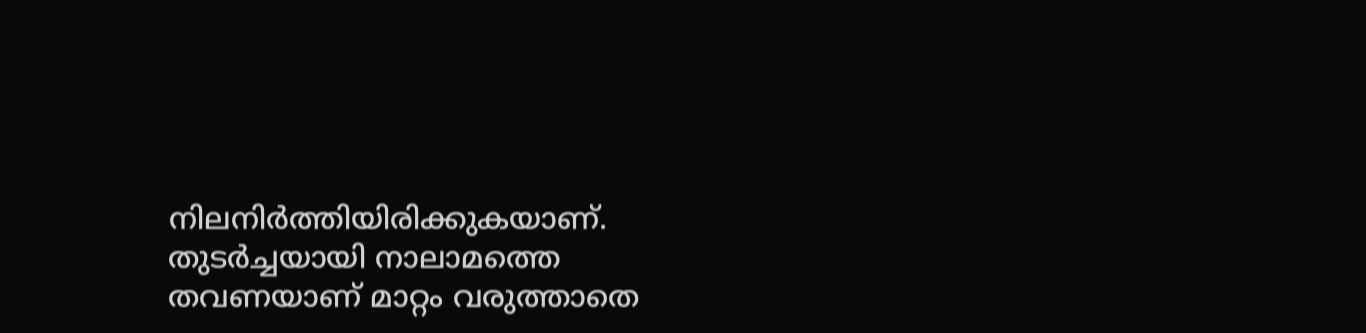നിലനിർത്തിയിരിക്കുകയാണ്. തുടർച്ചയായി നാലാമത്തെ തവണയാണ് മാറ്റം വരുത്താതെ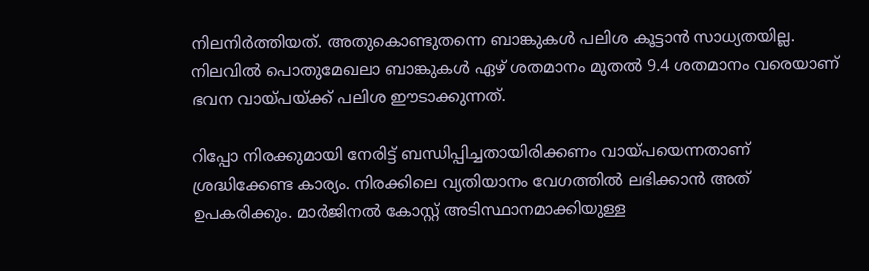നിലനിർത്തിയത്. അതുകൊണ്ടുതന്നെ ബാങ്കുകൾ പലിശ കൂട്ടാൻ സാധ്യതയില്ല. നിലവിൽ പൊതുമേഖലാ ബാങ്കുകൾ ഏഴ് ശതമാനം മുതൽ 9.4 ശതമാനം വരെയാണ് ഭവന വായ്പയ്ക്ക് പലിശ ഈടാക്കുന്നത്.

റിപ്പോ നിരക്കുമായി നേരിട്ട് ബന്ധിപ്പിച്ചതായിരിക്കണം വായ്പയെന്നതാണ് ശ്രദ്ധിക്കേണ്ട കാര്യം. നിരക്കിലെ വ്യതിയാനം വേഗത്തിൽ ലഭിക്കാൻ അത് ഉപകരിക്കും. മാർജിനൽ കോസ്റ്റ് അടിസ്ഥാനമാക്കിയുള്ള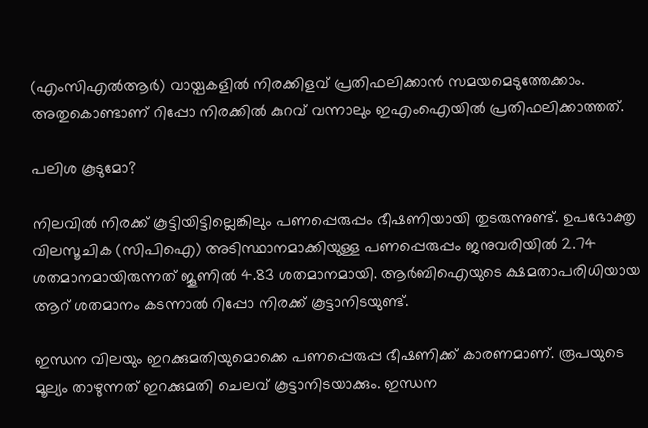(എംസിഎൽആർ) വായ്പകളിൽ നിരക്കിളവ് പ്രതിഫലിക്കാൻ സമയമെടുത്തേക്കാം. അതുകൊണ്ടാണ് റിപ്പോ നിരക്കിൽ കുറവ് വന്നാലും ഇഎംഐയിൽ പ്രതിഫലിക്കാത്തത്.

പലിശ കൂടുമോ?

നിലവിൽ നിരക്ക് കൂട്ടിയിട്ടില്ലെങ്കിലും പണപ്പെരുപ്പം ഭീഷണിയായി തുടരുന്നുണ്ട്. ഉപഭോക്തൃ വിലസൂചിക (സിപിഐ) അടിസ്ഥാനമാക്കിയുള്ള പണപ്പെരുപ്പം ജനുവരിയിൽ 2.74 ശതമാനമായിരുന്നത് ജൂണിൽ 4.83 ശതമാനമായി. ആർബിഐയുടെ ക്ഷമതാപരിധിയായ ആറ് ശതമാനം കടന്നാൽ റിപ്പോ നിരക്ക് കൂട്ടാനിടയുണ്ട്.

ഇന്ധന വിലയും ഇറക്കുമതിയുമൊക്കെ പണപ്പെരുപ്പ ഭീഷണിക്ക് കാരണമാണ്. രൂപയുടെ മൂല്യം താഴുന്നത് ഇറക്കുമതി ചെലവ് കൂട്ടാനിടയാക്കും. ഇന്ധന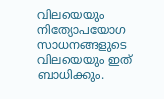വിലയെയും നിത്യോപയോഗ സാധനങ്ങളുടെ വിലയെയും ഇത് ബാധിക്കും.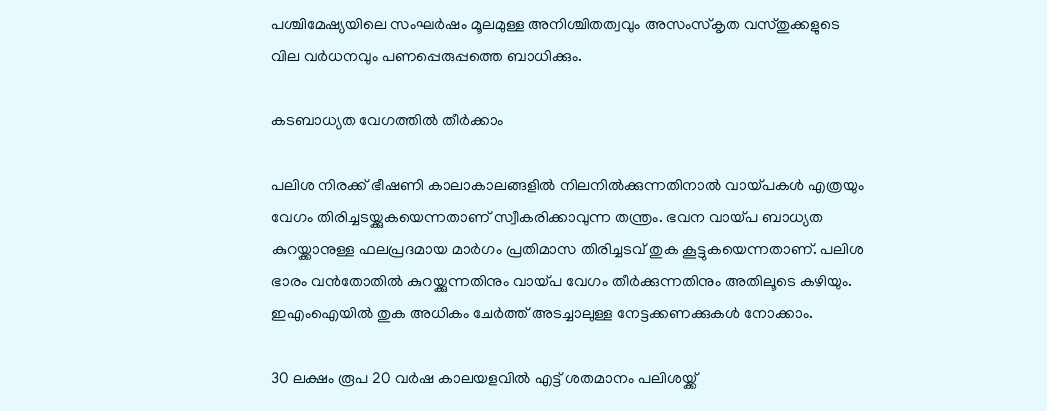പശ്ചിമേഷ്യയിലെ സംഘർഷം മൂലമുള്ള അനിശ്ചിതത്വവും അസംസ്‌കൃത വസ്തുക്കളുടെ വില വർധനവും പണപ്പെരുപ്പത്തെ ബാധിക്കും.

കടബാധ്യത വേഗത്തിൽ തീർക്കാം

പലിശ നിരക്ക് ഭീഷണി കാലാകാലങ്ങളിൽ നിലനിൽക്കുന്നതിനാൽ വായ്പകൾ എത്രയും വേഗം തിരിച്ചടയ്ക്കുകയെന്നതാണ് സ്വീകരിക്കാവുന്ന തന്ത്രം. ഭവന വായ്പ ബാധ്യത കുറയ്ക്കാനുള്ള ഫലപ്രദമായ മാർഗം പ്രതിമാസ തിരിച്ചടവ് തുക കൂട്ടുകയെന്നതാണ്. പലിശ ഭാരം വൻതോതിൽ കുറയ്ക്കുന്നതിനും വായ്പ വേഗം തീർക്കുന്നതിനും അതിലൂടെ കഴിയും. ഇഎംഐയിൽ തുക അധികം ചേർത്ത് അടച്ചാലുള്ള നേട്ടക്കണക്കുകൾ നോക്കാം.

30 ലക്ഷം രൂപ 20 വർഷ കാലയളവിൽ എട്ട് ശതമാനം പലിശയ്ക്ക്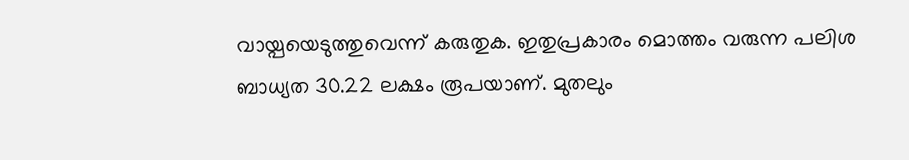വായ്പയെടുത്തുവെന്ന് കരുതുക. ഇതുപ്രകാരം മൊത്തം വരുന്ന പലിശ ബാധ്യത 30.22 ലക്ഷം രൂപയാണ്. മുതലും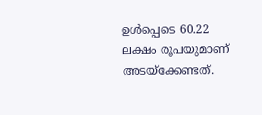ഉൾപ്പെടെ 60.22 ലക്ഷം രൂപയുമാണ് അടയ്‌ക്കേണ്ടത്.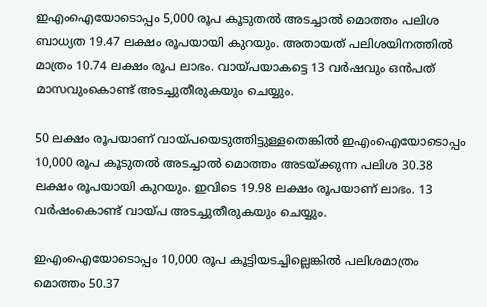ഇഎംഐയോടൊപ്പം 5,000 രൂപ കൂടുതൽ അടച്ചാൽ മൊത്തം പലിശ ബാധ്യത 19.47 ലക്ഷം രൂപയായി കുറയും. അതായത് പലിശയിനത്തിൽ മാത്രം 10.74 ലക്ഷം രൂപ ലാഭം. വായ്പയാകട്ടെ 13 വർഷവും ഒൻപത് മാസവുംകൊണ്ട് അടച്ചുതീരുകയും ചെയ്യും.

50 ലക്ഷം രൂപയാണ് വായ്പയെടുത്തിട്ടുള്ളതെങ്കിൽ ഇഎംഐയോടൊപ്പം 10,000 രൂപ കൂടുതൽ അടച്ചാൽ മൊത്തം അടയ്ക്കുന്ന പലിശ 30.38 ലക്ഷം രൂപയായി കുറയും. ഇവിടെ 19.98 ലക്ഷം രൂപയാണ് ലാഭം. 13 വർഷംകൊണ്ട് വായ്പ അടച്ചുതീരുകയും ചെയ്യും.

ഇഎംഐയോടൊപ്പം 10,000 രൂപ കൂട്ടിയടച്ചില്ലെങ്കിൽ പലിശമാത്രം മൊത്തം 50.37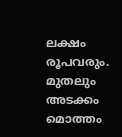ലക്ഷം രൂപവരും. മുതലും അടക്കം മൊത്തം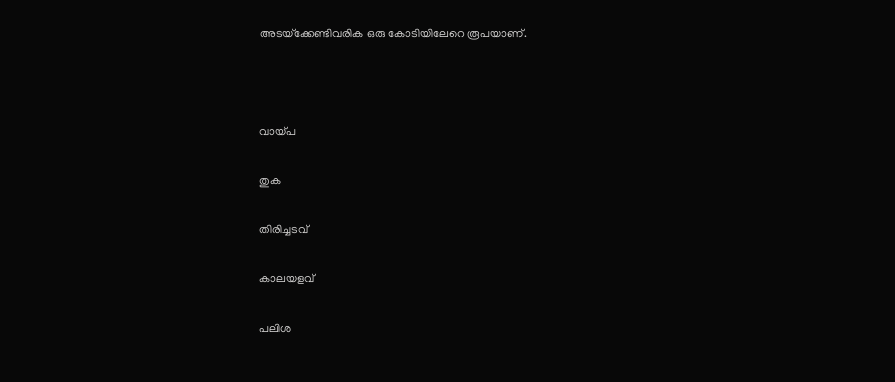അടയ്‌ക്കേണ്ടിവരിക ഒരു കോടിയിലേറെ രൂപയാണ്.



വായ്പ

തുക

തിരിച്ചടവ്

കാലയളവ്

പലിശ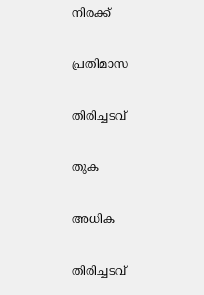നിരക്ക്

പ്രതിമാസ

തിരിച്ചടവ്

തുക

അധിക

തിരിച്ചടവ്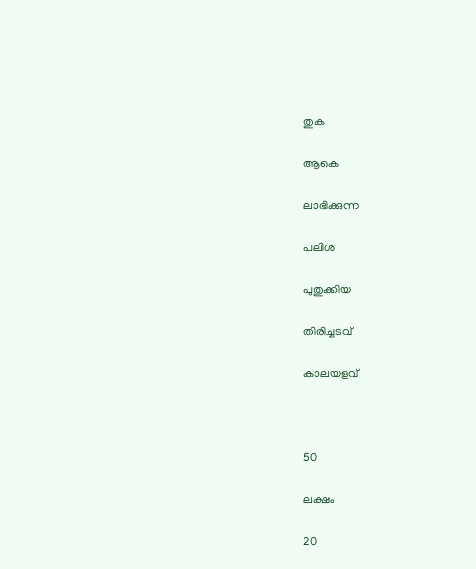തുക

ആകെ

ലാഭിക്കുന്ന

പലിശ

പുതുക്കിയ

തിരിച്ചടവ്

കാലയളവ്



50

ലക്ഷം

20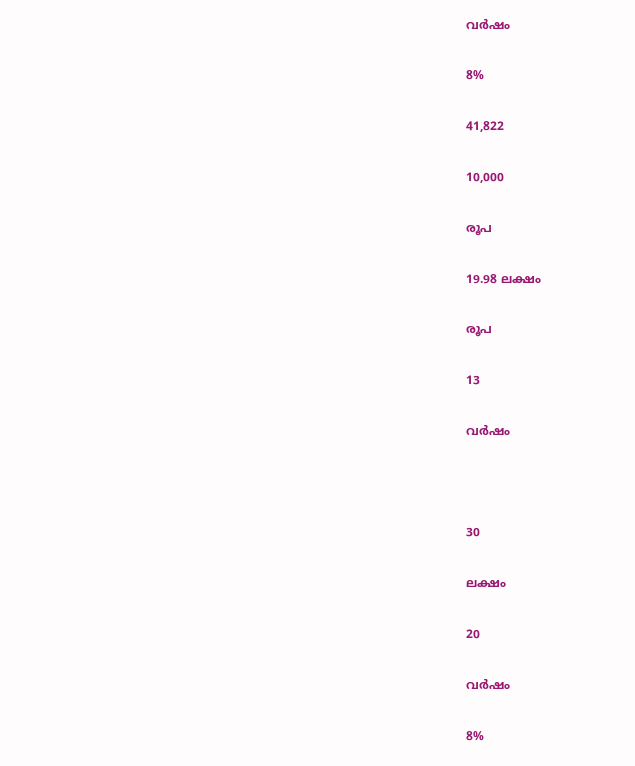വർഷം

8%

41,822

10,000

രൂപ

19.98 ലക്ഷം

രൂപ

13

വർഷം



30

ലക്ഷം

20

വർഷം

8%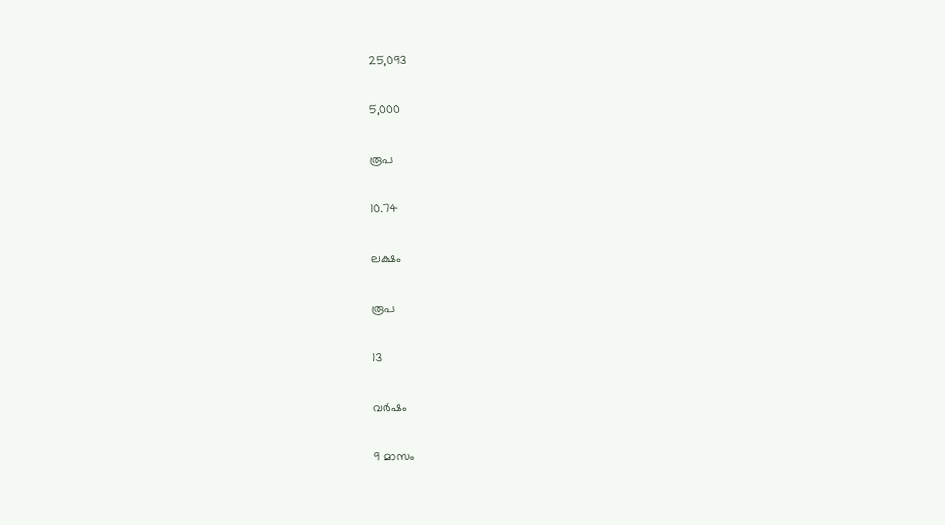25,093

5,000

രൂപ

10.74

ലക്ഷം

രൂപ

13

വർഷം

9 മാസം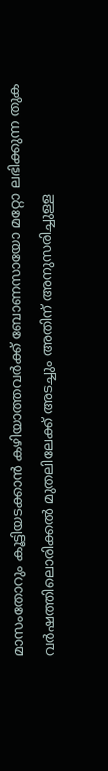മാസംതോറും കൂട്ടിയടക്കാൻ കഴിയാത്തവർക്ക് ബോണസായോ മറ്റോ ലഭിക്കുന്ന തുക വർഷത്തിലൊരിക്കൽ മുതലിലേക്ക് അടച്ചും അതിന് അനുസരിച്ചുള്ള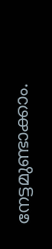നേട്ടമുണ്ടാക്കാം.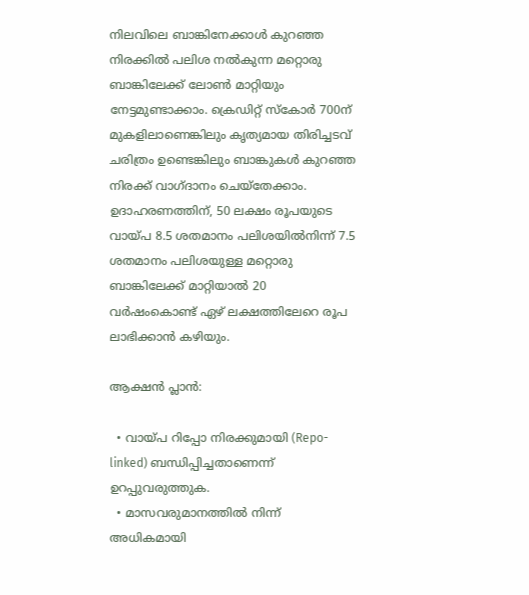നിലവിലെ ബാങ്കിനേക്കാൾ കുറഞ്ഞ നിരക്കിൽ പലിശ നൽകുന്ന മറ്റൊരു ബാങ്കിലേക്ക് ലോൺ മാറ്റിയും നേട്ടമുണ്ടാക്കാം. ക്രെഡിറ്റ് സ്‌കോർ 700ന് മുകളിലാണെങ്കിലും കൃത്യമായ തിരിച്ചടവ് ചരിത്രം ഉണ്ടെങ്കിലും ബാങ്കുകൾ കുറഞ്ഞ നിരക്ക് വാഗ്ദാനം ചെയ്‌തേക്കാം. ഉദാഹരണത്തിന്, 50 ലക്ഷം രൂപയുടെ വായ്പ 8.5 ശതമാനം പലിശയിൽനിന്ന് 7.5 ശതമാനം പലിശയുള്ള മറ്റൊരു ബാങ്കിലേക്ക് മാറ്റിയാൽ 20 വർഷംകൊണ്ട് ഏഴ് ലക്ഷത്തിലേറെ രൂപ ലാഭിക്കാൻ കഴിയും.

ആക്ഷൻ പ്ലാൻ:

  • വായ്പ റിപ്പോ നിരക്കുമായി (Repo-linked) ബന്ധിപ്പിച്ചതാണെന്ന് ഉറപ്പുവരുത്തുക.
  • മാസവരുമാനത്തിൽ നിന്ന് അധികമായി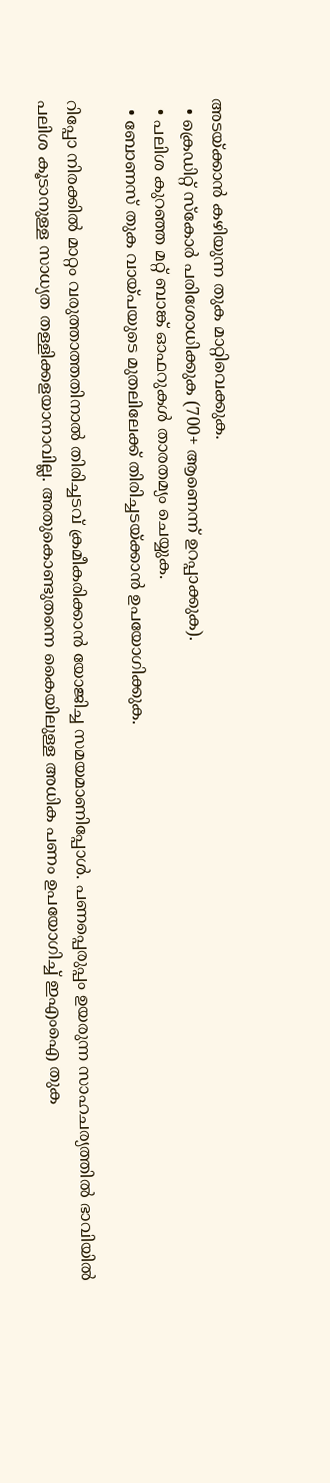അടയ്ക്കാൻ കഴിയുന്ന തുക മാറ്റിവെക്കുക.
  • ക്രെഡിറ്റ് സ്‌കോർ പരിശോധിക്കുക (700+ ആണെന്ന് ഉറപ്പാക്കുക).
  • പലിശ കുറഞ്ഞ മറ്റ് ബാങ്ക് ഓഫറുകൾ താരതമ്യം ചെയ്യുക.
  • ബോണസ് തുക വായ്പയുടെ മുതലിലേക്ക് തിരിച്ചടയ്ക്കാൻ ഉപയോഗിക്കുക.

റിപ്പോ നിരക്കിൽ മാറ്റം വരുത്താത്തതിനാൽ തിരിച്ചടവ് ക്രമീകരിക്കാൻ യോജിച്ച സമയമാണിപ്പോൾ. പണപ്പെരുപ്പം ഉയരുന്ന സാഹചര്യത്തിൽ ഭാവിയിൽ പലിശ കൂടാനുള്ള സാധ്യത തള്ളിക്കളയാനാവില്ല. അതുകൊണ്ടുതന്നെ കൈയിലുള്ള അധിക പണം ഉപയോഗിച്ച് ഇഎംഐ തുക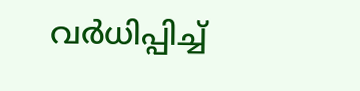വർധിപ്പിച്ച്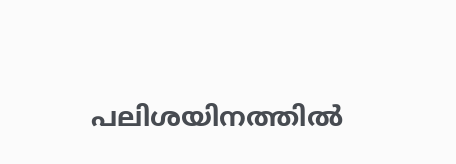പലിശയിനത്തിൽ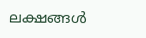ലക്ഷങ്ങൾ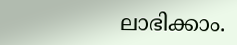ലാഭിക്കാം.